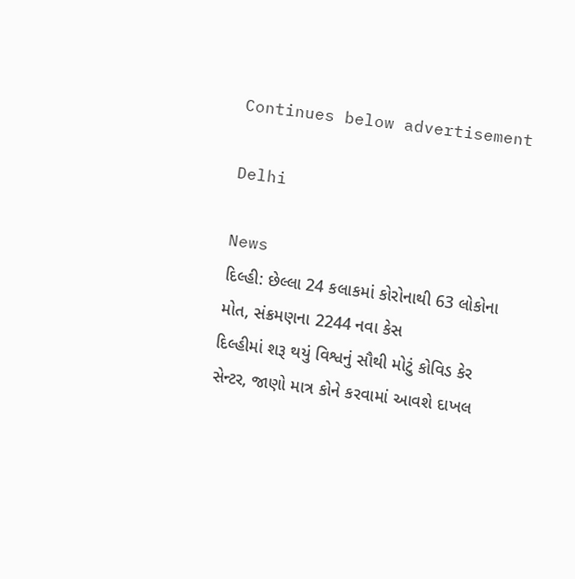Continues below advertisement

Delhi

News
દિલ્હી: છેલ્લા 24 કલાકમાં કોરોનાથી 63 લોકોના મોત, સંક્રમણના 2244 નવા કેસ
દિલ્હીમાં શરૂ થયું વિશ્વનું સૌથી મોટું કોવિડ કેર સેન્ટર, જાણો માત્ર કોને કરવામાં આવશે દાખલ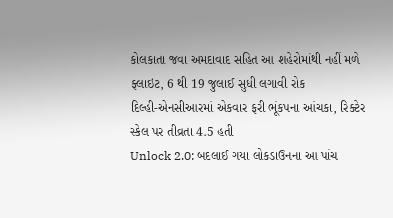કોલકાતા જવા અમદાવાદ સહિત આ શહેરોમાંથી નહીં મળે ફ્લાઇટ, 6 થી 19 જુલાઈ સુધી લગાવી રોક
દિલ્હી-એનસીઆરમાં એકવાર ફરી ભૂંકપના આંચકા, રિક્ટેર સ્કેલ પર તીવ્રતા 4.5 હતી
Unlock 2.0: બદલાઈ ગયા લોકડાઉનના આ પાંચ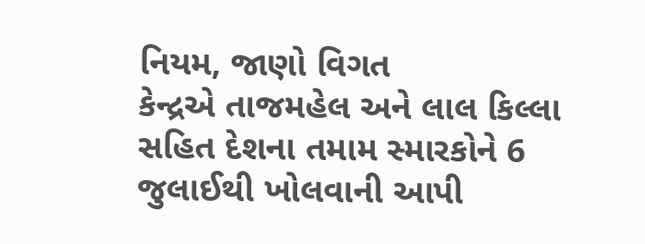નિયમ, જાણો વિગત
કેન્દ્રએ તાજમહેલ અને લાલ કિલ્લા સહિત દેશના તમામ સ્મારકોને 6 જુલાઈથી ખોલવાની આપી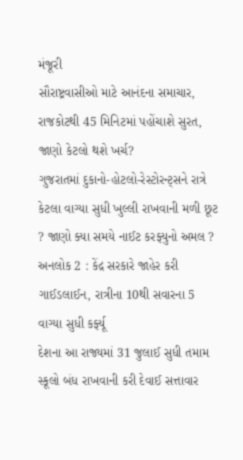મંજૂરી
સૌરાષ્ટ્રવાસીઓ માટે આનંદના સમાચાર, રાજકોટથી 45 મિનિટમાં પહોંચાશે સુરત, જાણો કેટલો થશે ખર્ચ?
ગુજરાતમાં દુકાનો-હોટલો-રેસ્ટોરન્ટ્સને રાત્રે કેટલા વાગ્યા સુધી ખુલ્લી રાખવાની મળી છૂટ ? જાણો ક્યા સમયે નાઈટ કરફ્યુનો અમલ ?
અનલોક 2 : કેંદ્ર સરકારે જાહેર કરી ગાઈડલાઈન, રાત્રીના 10થી સવારના 5 વાગ્યા સુધી કર્ફ્યૂ
દેશના આ રાજ્યમાં 31 જુલાઈ સુધી તમામ સ્કૂલો બંધ રાખવાની કરી દેવાઈ સત્તાવાર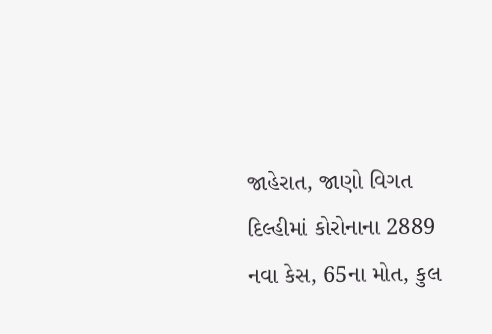જાહેરાત, જાણો વિગત
દિલ્હીમાં કોરોનાના 2889 નવા કેસ, 65ના મોત, કુલ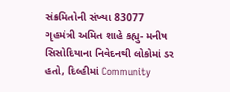સંક્રમિતોની સંખ્યા 83077
ગૃહમંત્રી અમિત શાહે કહ્યુ- મનીષ સિસોદિયાના નિવેદનથી લોકોમાં ડર હતો, દિલ્હીમાં Community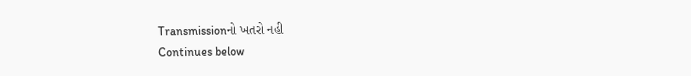Transmissionનો ખતરો નહી
Continues below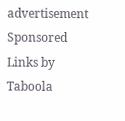advertisement
Sponsored Links by Taboola